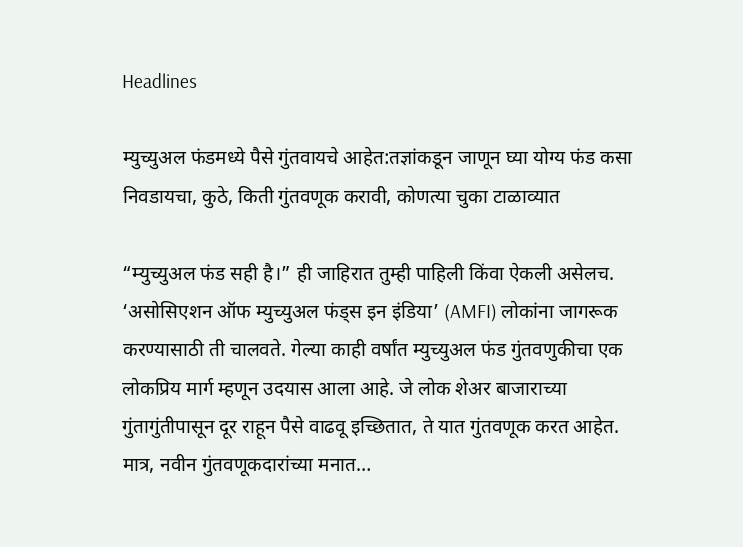Headlines

म्युच्युअल फंडमध्ये पैसे गुंतवायचे आहेत:तज्ञांकडून जाणून घ्या योग्य फंड कसा निवडायचा, कुठे, किती गुंतवणूक करावी, कोणत्या चुका टाळाव्यात

“म्युच्युअल फंड सही है।” ही जाहिरात तुम्ही पाहिली किंवा ऐकली असेलच. ‘असोसिएशन ऑफ म्युच्युअल फंड्स इन इंडिया’ (AMFI) लोकांना जागरूक करण्यासाठी ती चालवते. गेल्या काही वर्षांत म्युच्युअल फंड गुंतवणुकीचा एक लोकप्रिय मार्ग म्हणून उदयास आला आहे. जे लोक शेअर बाजाराच्या गुंतागुंतीपासून दूर राहून पैसे वाढवू इच्छितात, ते यात गुंतवणूक करत आहेत. मात्र, नवीन गुंतवणूकदारांच्या मनात…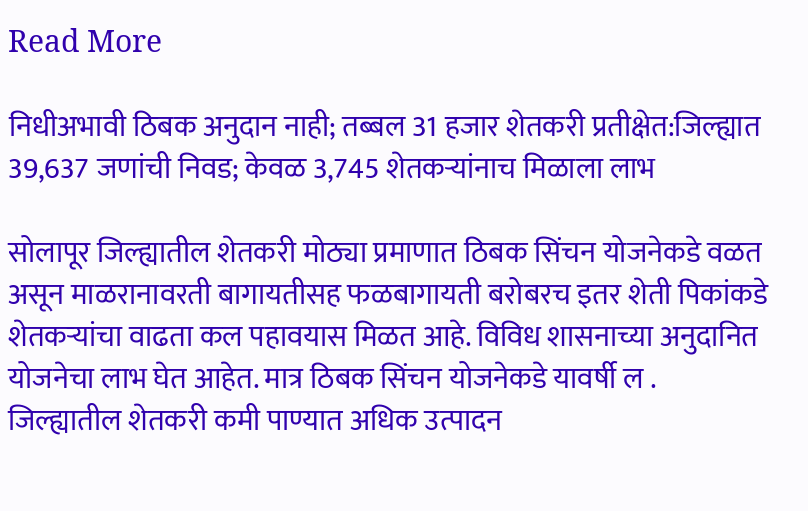Read More

निधीअभावी ठिबक अनुदान नाही; तब्बल 31 हजार शेतकरी प्रतीक्षेत:जिल्ह्यात 39,637 जणांची निवड; केवळ 3,745 शेतकऱ्यांनाच मिळाला लाभ

सोलापूर जिल्ह्यातील शेतकरी मोठ्या प्रमाणात ठिबक सिंचन योजनेकडे वळत असून माळरानावरती बागायतीसह फळबागायती बरोबरच इतर शेती पिकांकडे शेतकऱ्यांचा वाढता कल पहावयास मिळत आहे. विविध शासनाच्या अनुदानित योजनेचा लाभ घेत आहेत. मात्र ठिबक सिंचन योजनेकडे यावर्षी ल . जिल्ह्यातील शेतकरी कमी पाण्यात अधिक उत्पादन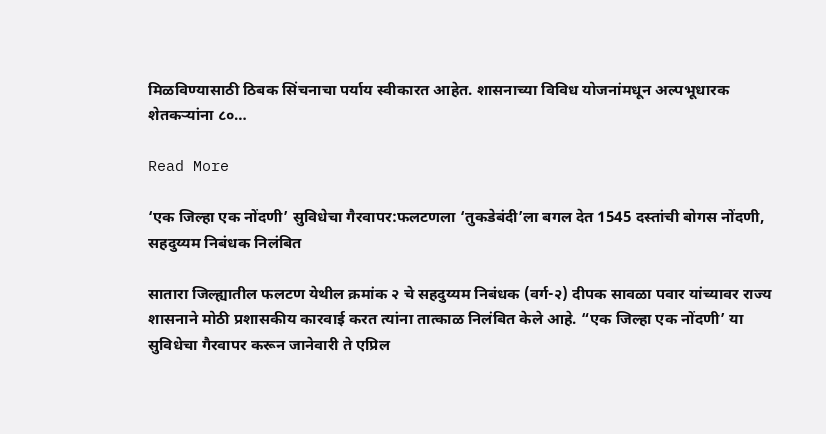मिळविण्यासाठी ठिबक सिंचनाचा पर्याय स्वीकारत आहेत. शासनाच्या विविध योजनांमधून अल्पभूधारक शेतकऱ्यांना ८०…

Read More

‘एक जिल्हा एक नोंदणी’ सुविधेचा गैरवापर:फलटणला ‘तुकडेबंदी’ला बगल देत 1545 दस्तांची बोगस नोंदणी, सहदुय्यम निबंधक निलंबित

सातारा जिल्ह्यातील फलटण येथील क्रमांक २ चे सहदुय्यम निबंधक (वर्ग-२) दीपक सावळा पवार यांच्यावर राज्य शासनाने मोठी प्रशासकीय कारवाई करत त्यांना तात्काळ निलंबित केले आहे. “एक जिल्हा एक नोंदणी’ या सुविधेचा गैरवापर करून जानेवारी ते एप्रिल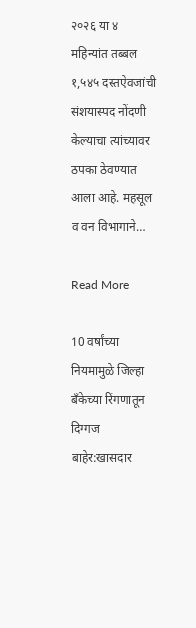२०२६ या ४ महिन्यांत तब्बल १,५४५ दस्तऐवजांची संशयास्पद नोंदणी केल्याचा त्यांच्यावर ठपका ठेवण्यात आला आहे. महसूल व वन विभागाने…

Read More

10 वर्षांच्या नियमामुळे जिल्हा बँकेच्या रिंगणातून दिग्गज बाहेर:खासदार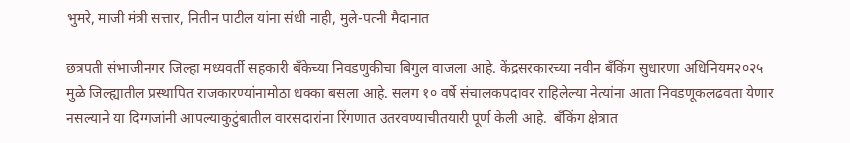भुमरे, माजी मंत्री सत्तार, नितीन पाटील यांना संधी नाही, मुले-पत्नी मैदानात

छत्रपती संभाजीनगर जिल्हा मध्यवर्ती सहकारी बँकेच्या निवडणुकीचा बिगुल वाजला आहे. केंद्रसरकारच्या नवीन बँकिंग सुधारणा अधिनियम२०२५ मुळे जिल्ह्यातील प्रस्थापित राजकारण्यांनामोठा धक्का बसला आहे. सलग १० वर्षे संचालकपदावर राहिलेल्या नेत्यांना आता निवडणूकलढवता येणार नसल्याने या दिग्गजांनी आपल्याकुटुंबातील वारसदारांना रिंगणात उतरवण्याचीतयारी पूर्ण केली आहे.  बँकिंग क्षेत्रात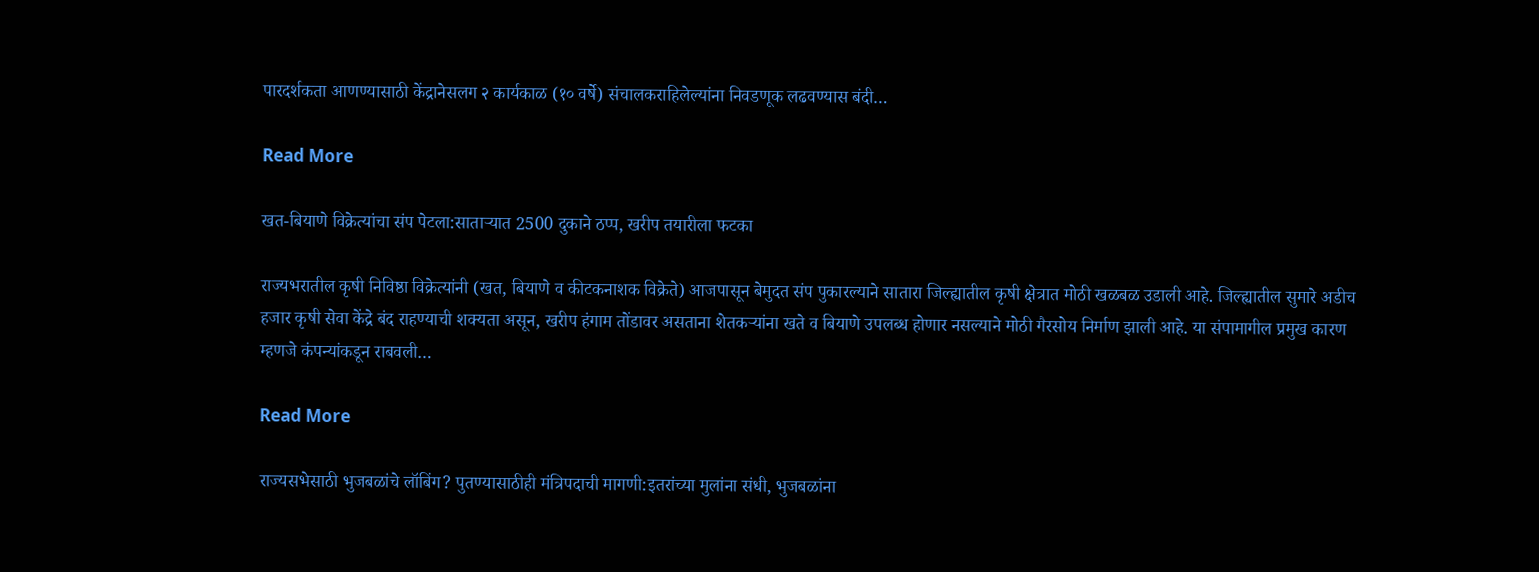पारदर्शकता आणण्यासाठी केंद्रानेसलग २ कार्यकाळ (१० वर्षे) संचालकराहिलेल्यांना निवडणूक लढवण्यास बंदी…

Read More

खत-बियाणे विक्रेत्यांचा संप पेटला:साताऱ्यात 2500 दुकाने ठप्प, खरीप तयारीला फटका

राज्यभरातील कृषी निविष्ठा विक्रेत्यांनी (खत, बियाणे व कीटकनाशक विक्रेते) आजपासून बेमुदत संप पुकारल्याने सातारा जिल्ह्यातील कृषी क्षेत्रात मोठी खळबळ उडाली आहे. जिल्ह्यातील सुमारे अडीच हजार कृषी सेवा केंद्रे बंद राहण्याची शक्यता असून, खरीप हंगाम तोंडावर असताना शेतकऱ्यांना खते व बियाणे उपलब्ध होणार नसल्याने मोठी गैरसोय निर्माण झाली आहे. या संपामागील प्रमुख कारण म्हणजे कंपन्यांकडून राबवली…

Read More

राज्यसभेसाठी भुजबळांचे लॉबिंग? पुतण्यासाठीही मंत्रिपदाची मागणी:इतरांच्या मुलांना संधी, भुजबळांना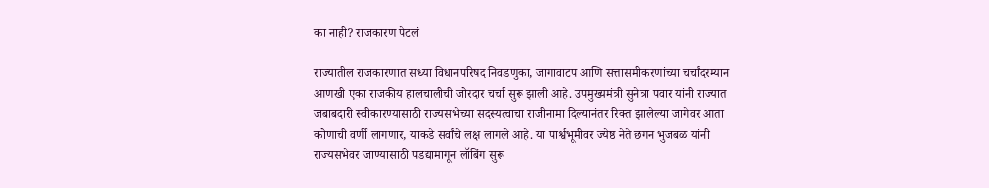का नाही? राजकारण पेटलं

राज्यातील राजकारणात सध्या विधानपरिषद निवडणुका, जागावाटप आणि सत्तासमीकरणांच्या चर्चांदरम्यान आणखी एका राजकीय हालचालीची जोरदार चर्चा सुरू झाली आहे. उपमुख्यमंत्री सुनेत्रा पवार यांनी राज्यात जबाबदारी स्वीकारण्यासाठी राज्यसभेच्या सदस्यत्वाचा राजीनामा दिल्यानंतर रिक्त झालेल्या जागेवर आता कोणाची वर्णी लागणार, याकडे सर्वांचे लक्ष लागले आहे. या पार्श्वभूमीवर ज्येष्ठ नेते छगन भुजबळ यांनी राज्यसभेवर जाण्यासाठी पडद्यामागून लॉबिंग सुरू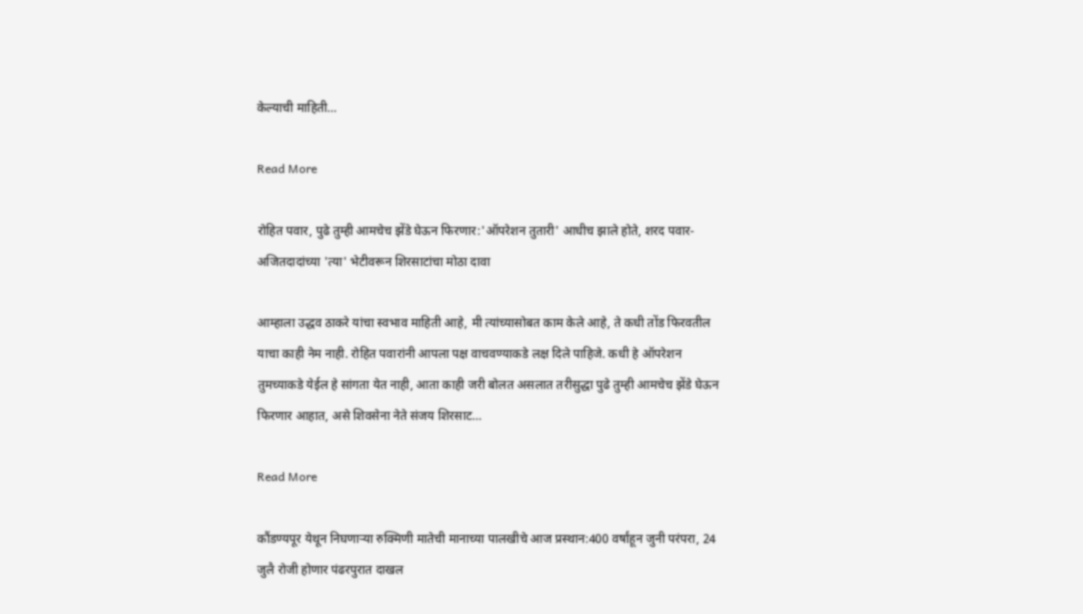केल्याची माहिती…

Read More

रोहित पवार, पुढे तुम्ही आमचेच झेंडे घेऊन फिरणार:'ऑपरेशन तुतारी' आधीच झाले होते, शरद पवार-अजितदादांच्या 'त्या' भेटीवरून शिरसाटांचा मोठा दावा

आम्हाला उद्धव ठाकरे यांचा स्वभाव माहिती आहे, मी त्यांच्यासोबत काम केले आहे, ते कधी तोंड फिरवतील याचा काही नेम नाही. रोहित पवारांनी आपला पक्ष वाचवण्याकडे लक्ष दिले पाहिजे. कधी हे ऑपरेशन तुमच्याकडे येईल हे सांगता येत नाही, आता काही जरी बोलत असलात तरीसुद्धा पुढे तुम्ही आमचेच झेंडे घेऊन फिरणार आहात, असे शिवसेना नेते संजय शिरसाट…

Read More

कौंडण्यपूर येथून निघणाऱ्या रुक्मिणी मातेची मानाच्या पालखीचे आज प्रस्थान:400 वर्षांहून जुनी परंपरा, 24 जुलै रोजी होणार पंढरपुरात दाखल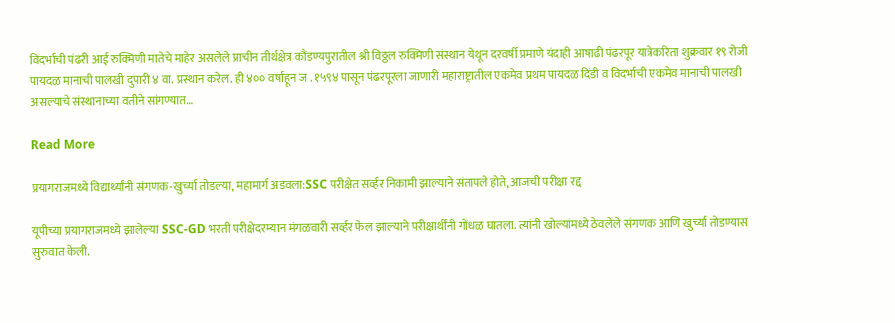विदर्भाची पंढरी आई रुक्मिणी मातेचे माहेर असलेले प्राचीन तीर्थक्षेत्र कौंडण्यपुरातील श्री विठ्ठल रुक्मिणी संस्थान येथून दरवर्षी प्रमाणे यंदाही आषाढी पंढरपूर यात्रेकरिता शुक्रवार १९ रोजी पायदळ मानाची पालखी दुपारी ४ वा. प्रस्थान करेल. ही ४०० वर्षांहून ज . १५९४ पासून पंढरपूरला जाणारी महाराष्ट्रातील एकमेव प्रथम पायदळ दिंडी व विदर्भाची एकमेव मानाची पालखी असल्याचे संस्थानाच्या वतीने सांगण्यात…

Read More

प्रयागराजमध्ये विद्यार्थ्यांनी संगणक-खुर्च्या तोडल्या, महामार्ग अडवला:SSC परीक्षेत सर्व्हर निकामी झाल्याने संतापले होते, आजची परीक्षा रद्द

यूपीच्या प्रयागराजमध्ये झालेल्या SSC-GD भरती परीक्षेदरम्यान मंगळवारी सर्व्हर फेल झाल्याने परीक्षार्थींनी गोंधळ घातला. त्यांनी खोल्यांमध्ये ठेवलेले संगणक आणि खुर्च्या तोडण्यास सुरुवात केली.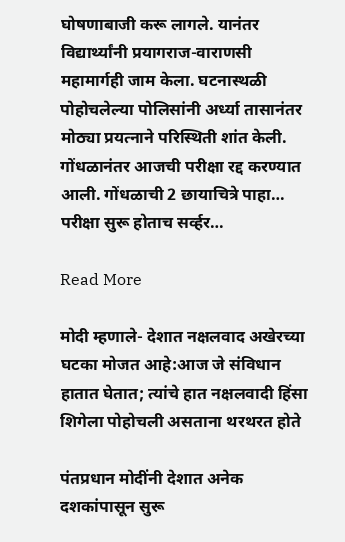घोषणाबाजी करू लागले. यानंतर विद्यार्थ्यांनी प्रयागराज-वाराणसी महामार्गही जाम केला. घटनास्थळी पोहोचलेल्या पोलिसांनी अर्ध्या तासानंतर मोठ्या प्रयत्नाने परिस्थिती शांत केली. गोंधळानंतर आजची परीक्षा रद्द करण्यात आली. गोंधळाची 2 छायाचित्रे पाहा… परीक्षा सुरू होताच सर्व्हर…

Read More

मोदी म्हणाले- देशात नक्षलवाद अखेरच्या घटका मोजत आहे:आज जे संविधान हातात घेतात; त्यांचे हात नक्षलवादी हिंसा शिगेला पोहोचली असताना थरथरत होते

पंतप्रधान मोदींनी देशात अनेक दशकांपासून सुरू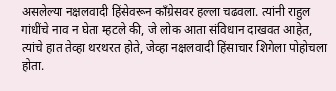असलेल्या नक्षलवादी हिंसेवरून काँग्रेसवर हल्ला चढवला. त्यांनी राहुल गांधींचे नाव न घेता म्हटले की, जे लोक आता संविधान दाखवत आहेत, त्यांचे हात तेव्हा थरथरत होते, जेव्हा नक्षलवादी हिंसाचार शिगेला पोहोचला होता.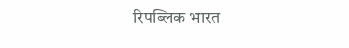रिपब्लिक भारत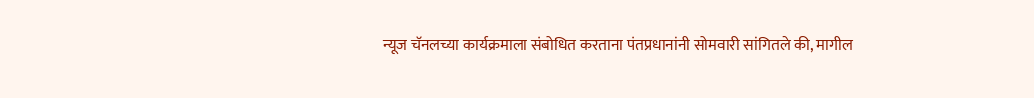न्यूज चॅनलच्या कार्यक्रमाला संबोधित करताना पंतप्रधानांनी सोमवारी सांगितले की, मागील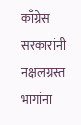काँग्रेस सरकारांनी नक्षलग्रस्त भागांना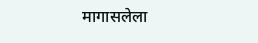मागासलेला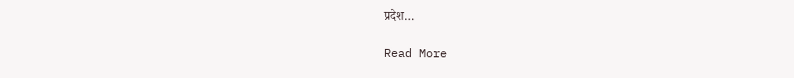प्रदेश…

Read More